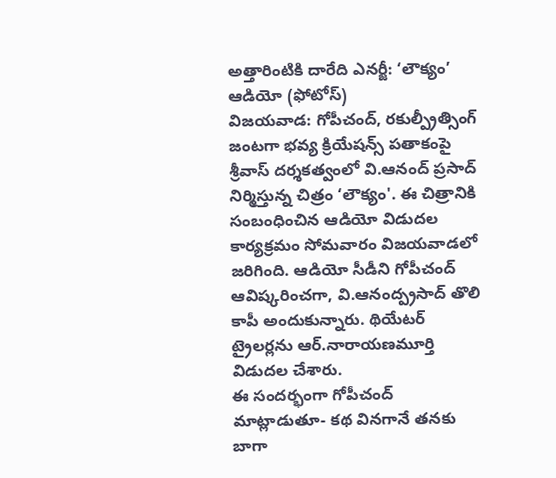అత్తారింటికి దారేది ఎనర్జీ: ‘లౌక్యం’ ఆడియో (ఫోటోస్)
విజయవాడ: గోపీచంద్, రకుల్ప్రీత్సింగ్ జంటగా భవ్య క్రియేషన్స్ పతాకంపై శ్రీవాస్ దర్శకత్వంలో వి.ఆనంద్ ప్రసాద్ నిర్మిస్తున్న చిత్రం ‘లౌక్యం'. ఈ చిత్రానికి సంబంధించిన ఆడియో విడుదల కార్యక్రమం సోమవారం విజయవాడలో జరిగింది. ఆడియో సీడీని గోపీచంద్ ఆవిష్కరించగా, వి.ఆనంద్ప్రసాద్ తొలి కాపీ అందుకున్నారు. థియేటర్ ట్రైలర్లను ఆర్.నారాయణమూర్తి విడుదల చేశారు.
ఈ సందర్భంగా గోపీచంద్ మాట్లాడుతూ- కథ వినగానే తనకు బాగా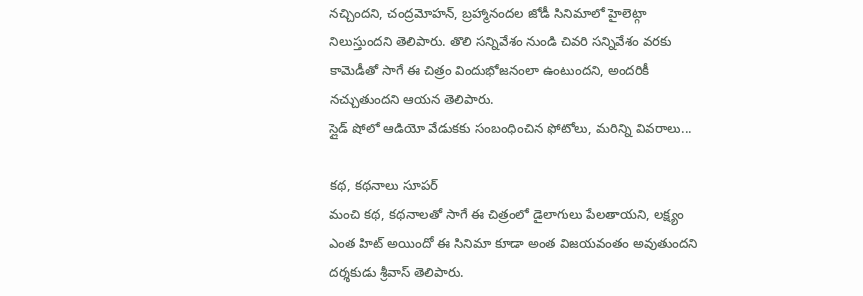నచ్చిందని, చంద్రమోహన్, బ్రహ్మానందల జోడీ సినిమాలో హైలెట్గా నిలుస్తుందని తెలిపారు. తొలి సన్నివేశం నుండి చివరి సన్నివేశం వరకు కామెడీతో సాగే ఈ చిత్రం విందుభోజనంలా ఉంటుందని, అందరికీ నచ్చుతుందని ఆయన తెలిపారు.
స్లైడ్ షోలో ఆడియో వేడుకకు సంబంధించిన ఫోటోలు, మరిన్ని వివరాలు...

కథ, కథనాలు సూపర్
మంచి కథ, కథనాలతో సాగే ఈ చిత్రంలో డైలాగులు పేలతాయని, లక్ష్యం ఎంత హిట్ అయిందో ఈ సినిమా కూడా అంత విజయవంతం అవుతుందని దర్శకుడు శ్రీవాస్ తెలిపారు.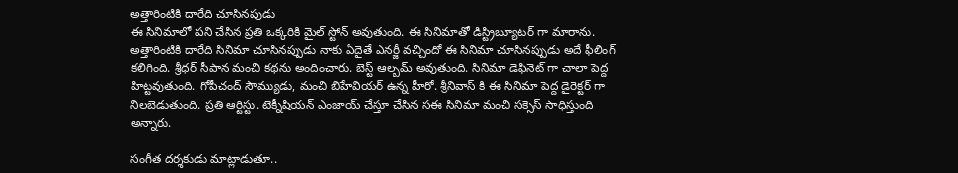అత్తారింటికి దారేది చూసినపుడు
ఈ సినిమాలో పని చేసిన ప్రతి ఒక్కరికి మైల్ స్టోన్ అవుతుంది. ఈ సినిమాతో డిస్ట్రిబ్యూటర్ గా మారాను. అత్తారింటికి దారేది సినిమా చూసినప్పుడు నాకు ఏదైతే ఎనర్జీ వచ్చిందో ఈ సినిమా చూసినప్పుడు అదే ఫీలింగ్ కలిగింది. శ్రీధర్ సీపాన మంచి కథను అందించారు. బెస్ట్ ఆల్బమ్ అవుతుంది. సినిమా డెఫినెట్ గా చాలా పెద్ద హిట్టవుతుంది. గోపీచంద్ సౌమ్యుడు, మంచి బిహేవియర్ ఉన్న హీరో. శ్రీనివాస్ కి ఈ సినిమా పెద్ద డైరెక్టర్ గా నిలబెడుతుంది. ప్రతి ఆర్టిస్టు. టెక్నీషియన్ ఎంజాయ్ చేస్తూ చేసిన సఈ సినిమా మంచి సక్సెస్ సాధిస్తుంది అన్నారు.

సంగీత దర్శకుడు మాట్లాడుతూ..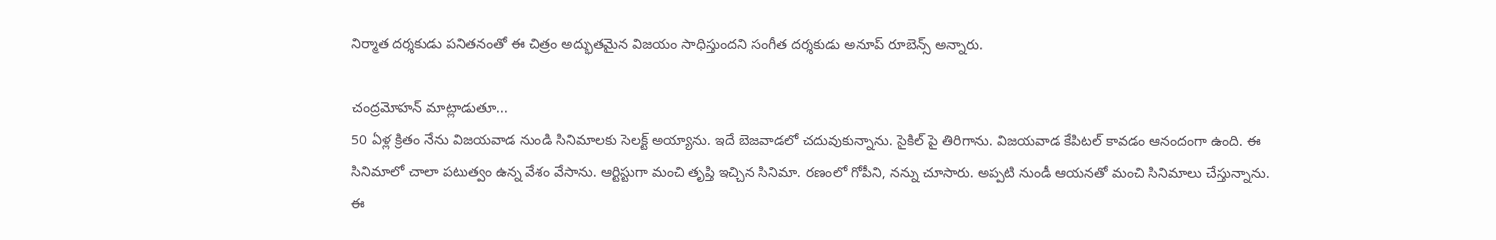నిర్మాత దర్శకుడు పనితనంతో ఈ చిత్రం అద్భుతమైన విజయం సాధిస్తుందని సంగీత దర్శకుడు అనూప్ రూబెన్స్ అన్నారు.

చంద్రమోహన్ మాట్లాడుతూ...
50 ఏళ్ల క్రితం నేను విజయవాడ నుండి సినిమాలకు సెలక్ట్ అయ్యాను. ఇదే బెజవాడలో చదువుకున్నాను. సైకిల్ పై తిరిగాను. విజయవాడ కేపిటల్ కావడం ఆనందంగా ఉంది. ఈ సినిమాలో చాలా పటుత్వం ఉన్న వేశం వేసాను. ఆర్టిస్టుగా మంచి తృప్తి ఇచ్చిన సినిమా. రణంలో గోపీని, నన్ను చూసారు. అప్పటి నుండీ ఆయనతో మంచి సినిమాలు చేస్తున్నాను. ఈ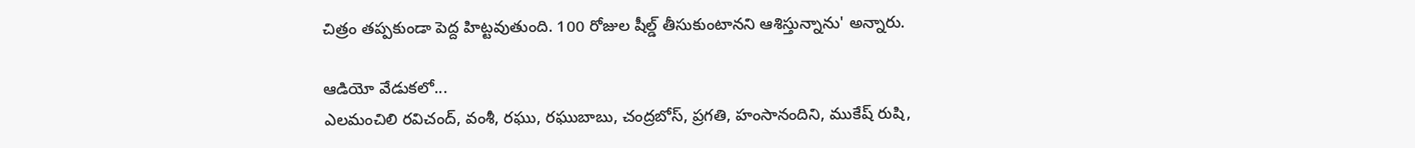చిత్రం తప్పకుండా పెద్ద హిట్టవుతుంది. 100 రోజుల షీల్డ్ తీసుకుంటానని ఆశిస్తున్నాను' అన్నారు.

ఆడియో వేడుకలో...
ఎలమంచిలి రవిచంద్, వంశీ, రఘు, రఘుబాబు, చంద్రబోస్, ప్రగతి, హంసానందిని, ముకేష్ రుషి,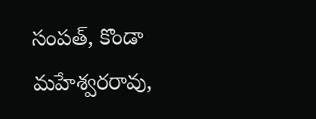సంపత్, కొండా మహేశ్వరరావు,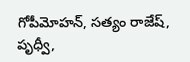గోపీమోహన్, సత్యం రాజేష్, పృధ్వీ,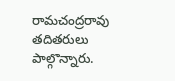రామచంద్రరావు తదితరులు పాల్గొన్నారు.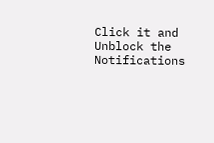Click it and Unblock the Notifications